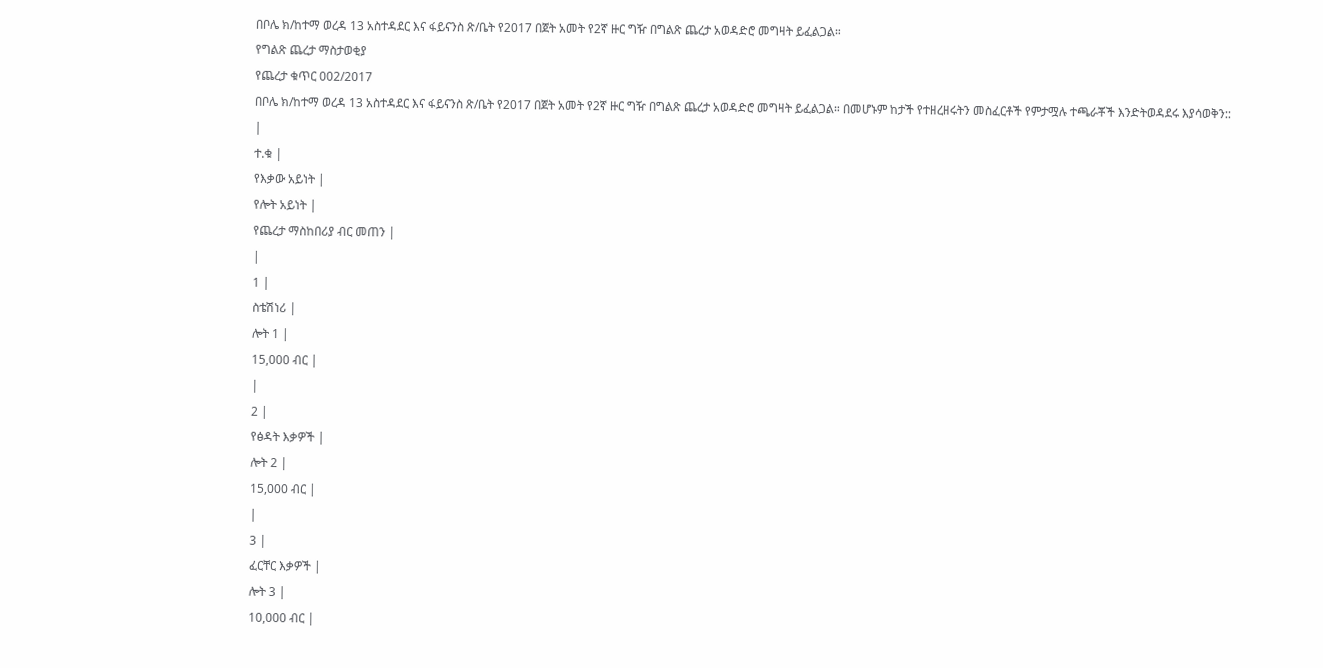በቦሌ ክ/ከተማ ወረዳ 13 አስተዳደር እና ፋይናንስ ጽ/ቤት የ2017 በጀት አመት የ2ኛ ዙር ግዥ በግልጽ ጨረታ አወዳድሮ መግዛት ይፈልጋል።
የግልጽ ጨረታ ማስታወቂያ
የጨረታ ቁጥር 002/2017
በቦሌ ክ/ከተማ ወረዳ 13 አስተዳደር እና ፋይናንስ ጽ/ቤት የ2017 በጀት አመት የ2ኛ ዙር ግዥ በግልጽ ጨረታ አወዳድሮ መግዛት ይፈልጋል። በመሆኑም ከታች የተዘረዘሩትን መስፈርቶች የምታሟሉ ተጫራቾች እንድትወዳደሩ እያሳወቅን::
|
ተ.ቁ |
የእቃው አይነት |
የሎት አይነት |
የጨረታ ማስከበሪያ ብር መጠን |
|
1 |
ስቴሽነሪ |
ሎት 1 |
15,000 ብር |
|
2 |
የፅዳት እቃዎች |
ሎት 2 |
15,000 ብር |
|
3 |
ፈርቸር እቃዎች |
ሎት 3 |
10,000 ብር |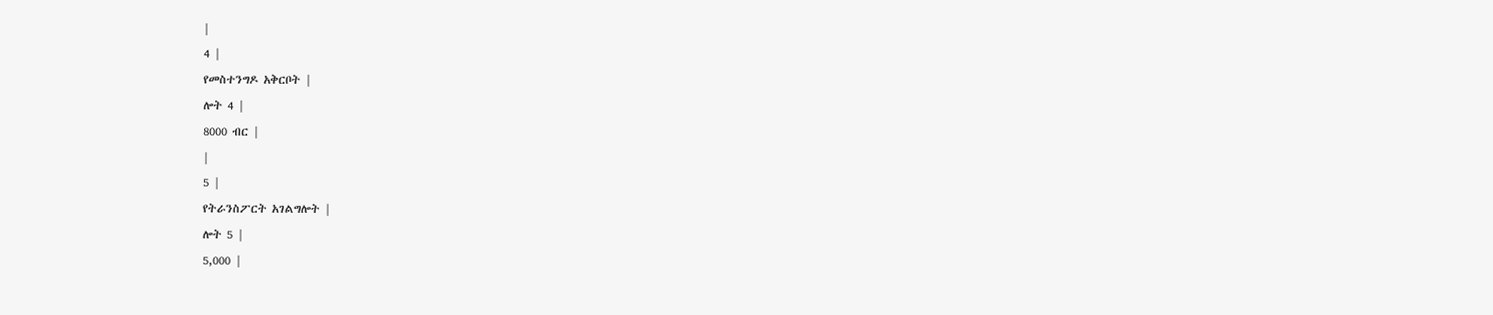|
4 |
የመስተንግዶ አቅርቦት |
ሎት 4 |
8000 ብር |
|
5 |
የትራንስፖርት አገልግሎት |
ሎት 5 |
5,000 |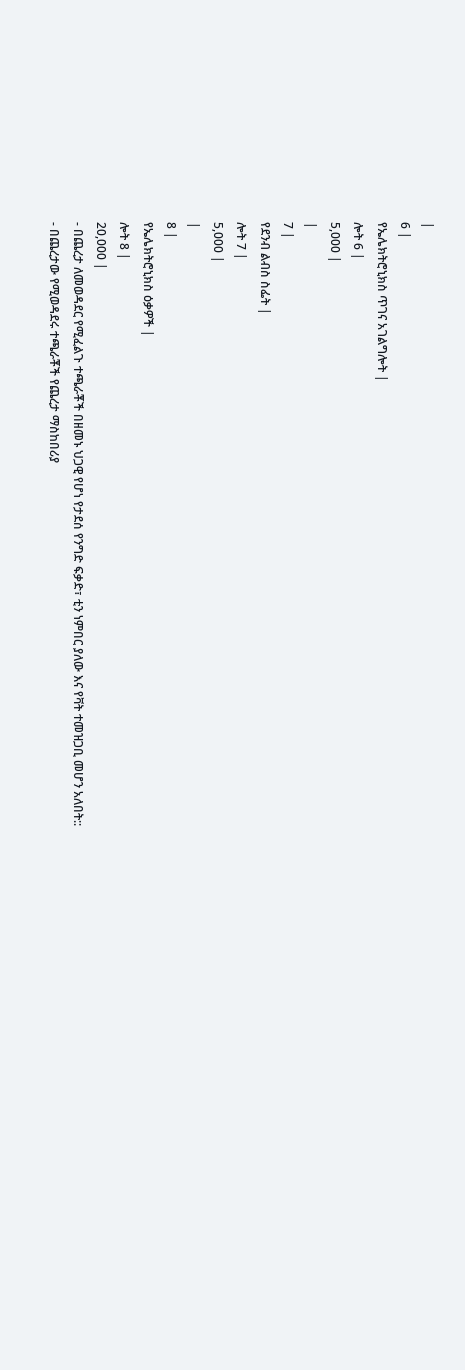|
6 |
የኤሌክትሮኒክስ ጥገና አገልግሎት |
ሎት 6 |
5,000 |
|
7 |
የደንብ ልብስ ስፌት |
ሎት 7 |
5,000 |
|
8 |
የኤሌክትሮኒክስ ዕቃዎች |
ሎት 8 |
20,000 |
- በጨረታ ለመወዳደር የሚፈልጉ ተጫራቾች በዘመኑ ህጋዊ የሆነ የታደሰ የንግድ ፍቃድ፣ ቲን ነምበር ያለው እና የቫት ተመዝጋቢ መሆን አለበት::
- በጨረታው የሚወዳደሩ ተጫራቾች የጨረታ ማስከበሪያ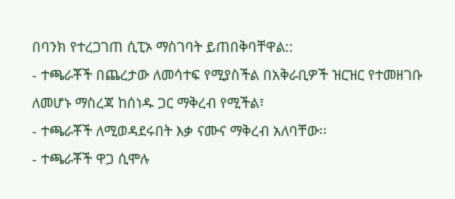በባንክ የተረጋገጠ ሲፒኦ ማስገባት ይጠበቅባቸዋል::
- ተጫራቾች በጨረታው ለመሳተፍ የሚያስችል በአቅራቢዎች ዝርዝር የተመዘገቡ ለመሆኑ ማስረጃ ከሰነዱ ጋር ማቅረብ የሚችል፣
- ተጫራቾች ለሚወዳደሩበት እቃ ናሙና ማቅረብ አለባቸው፡፡
- ተጫራቾች ዋጋ ሲሞሉ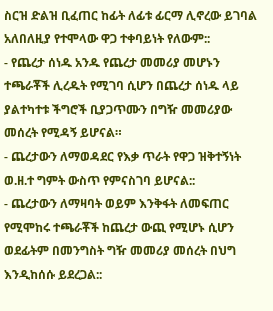ስርዝ ድልዝ ቢፈጠር ከፊት ለፊቱ ፊርማ ሊኖረው ይገባል አለበለዚያ የተሞላው ዋጋ ተቀባይነት የለውም::
- የጨረታ ሰነዱ አንዱ የጨረታ መመሪያ መሆኑን ተጫራቾች ሊረዱት የሚገባ ሲሆን በጨረታ ሰነዱ ላይ ያልተካተቱ ችግሮች ቢያጋጥሙን በግዥ መመሪያው መሰረት የሚዳኝ ይሆናል።
- ጨረታውን ለማወዳደር የእቃ ጥራት የዋጋ ዝቅተኝነት ወ.ዘ.ተ ግምት ውስጥ የምናስገባ ይሆናል::
- ጨረታውን ለማዛባት ወይም እንቅፋት ለመፍጠር የሚሞከሩ ተጫራቾች ከጨረታ ውጪ የሚሆኑ ሲሆን ወደፊትም በመንግስት ግዥ መመሪያ መሰረት በህግ እንዲከሰሱ ይደረጋል::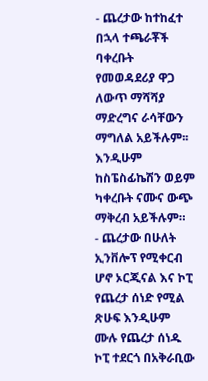- ጨረታው ከተከፈተ በኋላ ተጫራቾች ባቀረቡት የመወዳደሪያ ዋጋ ለውጥ ማሻሻያ ማድረግና ራሳቸውን ማግለል አይችሉም፡፡ እንዲሁም ከስፔስፊኬሽን ወይም ካቀረቡት ናሙና ውጭ ማቅረብ አይችሉም።
- ጨረታው በሁለት ኢንቨሎፕ የሚቀርብ ሆኖ ኦርጂናል እና ኮፒ የጨረታ ሰነድ የሚል ጽሁፍ እንዲሁም ሙሉ የጨረታ ሰነዱ ኮፒ ተደርጎ በአቅራቢው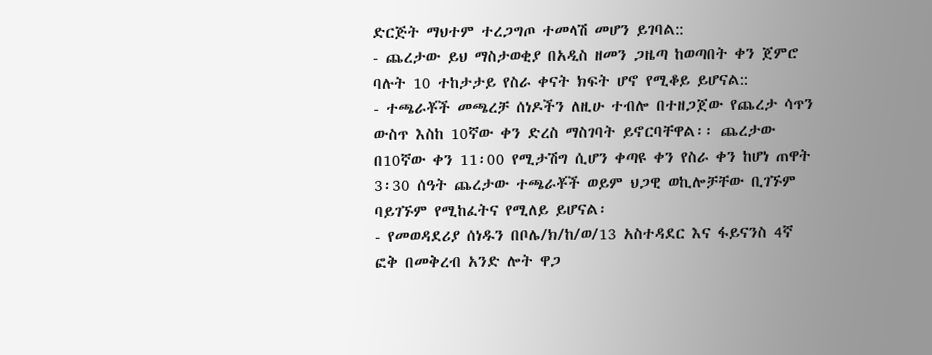ድርጅት ማህተም ተረጋግጦ ተመላሽ መሆን ይገባል::
- ጨረታው ይህ ማስታወቂያ በአዲስ ዘመን ጋዜጣ ከወጣበት ቀን ጀምሮ ባሉት 10 ተከታታይ የስራ ቀናት ክፍት ሆኖ የሚቆይ ይሆናል::
- ተጫራቾች መጫረቻ ሰነዶችን ለዚሁ ተብሎ በተዘጋጀው የጨረታ ሳጥን ውስጥ እስከ 10ኛው ቀን ድረስ ማስገባት ይኖርባቸዋል፡፡ ጨረታው በ10ኛው ቀን 11፡00 የሚታሽግ ሲሆን ቀጣዩ ቀን የስራ ቀን ከሆነ ጠዋት 3፡30 ሰዓት ጨረታው ተጫራቾች ወይም ህጋዊ ወኪሎቻቸው ቢገኙም ባይገኙም የሚከፈትና የሚለይ ይሆናል፡
- የመወዳደሪያ ሰነዱን በቦሌ/ክ/ከ/ወ/13 አስተዳደር እና ፋይናንስ 4ኛ ፎቅ በመቅረብ አንድ ሎት ዋጋ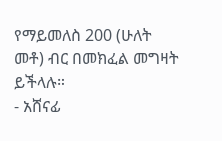የማይመለስ 200 (ሁለት መቶ) ብር በመክፈል መግዛት ይችላሉ።
- አሸናፊ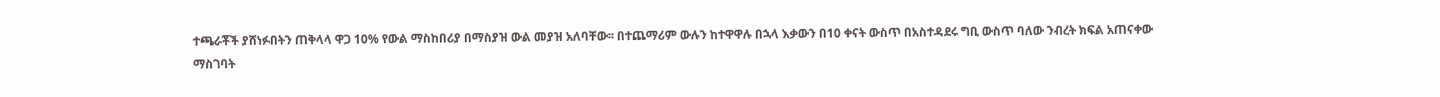ተጫራቾች ያሸነፉበትን ጠቅላላ ዋጋ 10% የውል ማስከበሪያ በማስያዝ ውል መያዝ አለባቸው፡፡ በተጨማሪም ውሉን ከተዋዋሉ በኋላ እቃውን በ10 ቀናት ውስጥ በአስተዳደሩ ግቢ ውስጥ ባለው ንብረት ክፍል አጠናቀው ማስገባት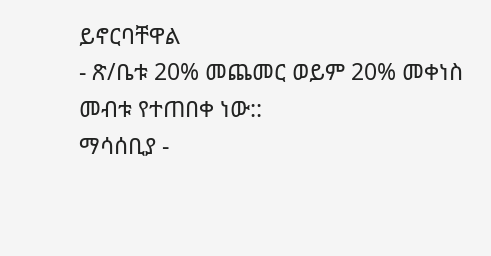ይኖርባቸዋል
- ጽ/ቤቱ 20% መጨመር ወይም 20% መቀነስ መብቱ የተጠበቀ ነው::
ማሳሰቢያ -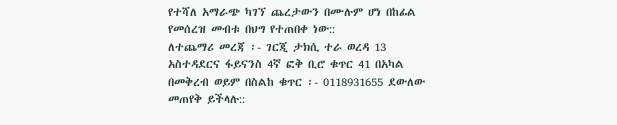የተሻለ አማራጭ ካገኘ ጨረታውን በሙሉም ሆነ በከፊል የመሰረዝ መብቱ በህግ የተጠበቀ ነው::
ለተጨማሪ መረጃ ፡- ገርጂ ታክሲ ተራ ወረዳ 13 አስተዳደርና ፋይናንስ 4ኛ ፎቅ ቢሮ ቁጥር 41 በአካል በመቅረብ ወይም በስልከ ቁጥር ፡- 0118931655 ደውለው መጠየቅ ይችላሉ::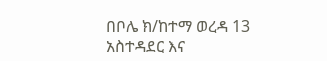በቦሌ ክ/ከተማ ወረዳ 13 አስተዳደር እና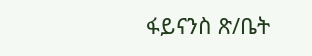ፋይናንስ ጽ/ቤት